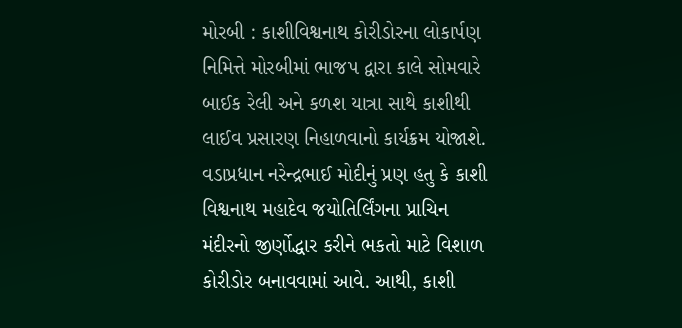મોરબી : કાશીવિશ્વનાથ કોરીડોરના લોકાર્પણ નિમિત્તે મોરબીમાં ભાજપ દ્વારા કાલે સોમવારે બાઈક રેલી અને કળશ યાત્રા સાથે કાશીથી લાઈવ પ્રસારણ નિહાળવાનો કાર્યક્રમ યોજાશે.
વડાપ્રધાન નરેન્દ્રભાઈ મોદીનું પ્રણ હતુ કે કાશી વિશ્વનાથ મહાદેવ જયોતિર્લિંગના પ્રાચિન મંદીરનો જીર્ણોદ્ધાર કરીને ભકતો માટે વિશાળ કોરીડોર બનાવવામાં આવે. આથી, કાશી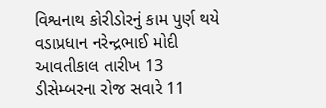વિશ્વનાથ કોરીડોરનું કામ પુર્ણ થયે વડાપ્રધાન નરેન્દ્રભાઈ મોદી આવતીકાલ તારીખ 13 ડીસેમ્બરના રોજ સવારે 11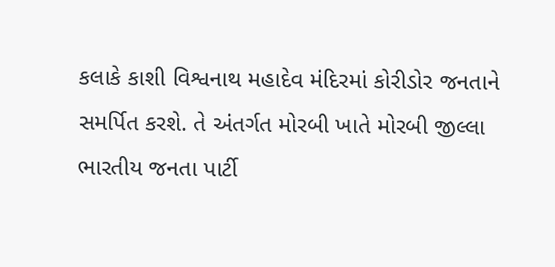કલાકે કાશી વિશ્વનાથ મહાદેવ મંદિરમાં કોરીડોર જનતાને સમર્પિત કરશે. તે અંતર્ગત મોરબી ખાતે મોરબી જીલ્લા ભારતીય જનતા પાર્ટી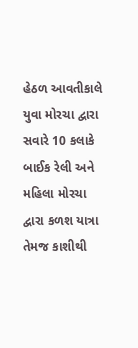હેઠળ આવતીકાલે યુવા મોરચા દ્વારા સવારે 10 કલાકે બાઈક રેલી અને મહિલા મોરચા દ્વારા કળશ યાત્રા તેમજ કાશીથી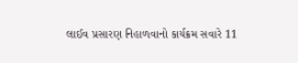લાઈવ પ્રસારણ નિહાળવાનો કાર્યક્રમ સવારે 11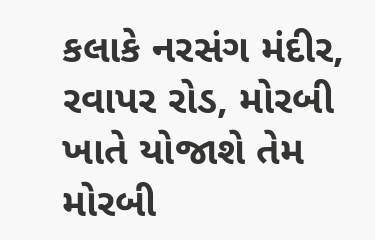કલાકે નરસંગ મંદીર, રવાપર રોડ, મોરબી ખાતે યોજાશે તેમ મોરબી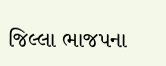જિલ્લા ભાજપના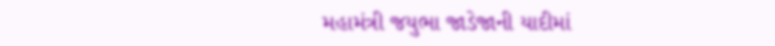મહામંત્રી જયુભા જાડેજાની યાદીમાં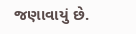જણાવાયું છે.